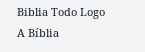Biblia Todo Logo
A Bíblia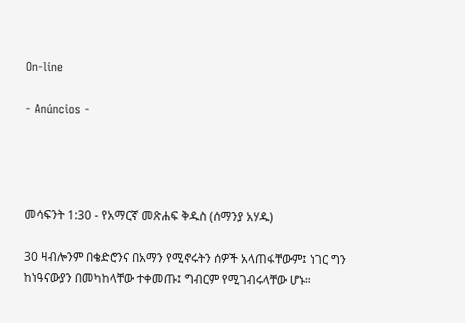On-line

- Anúncios -




መሳፍንት 1:30 - የአማርኛ መጽሐፍ ቅዱስ (ሰማንያ አሃዱ)

30 ዛብሎንም በቄድሮንና በአማን የሚኖሩትን ሰዎች አላጠፋቸውም፤ ነገር ግን ከነዓናውያን በመካከላቸው ተቀመጡ፤ ግብርም የሚገብሩላቸው ሆኑ።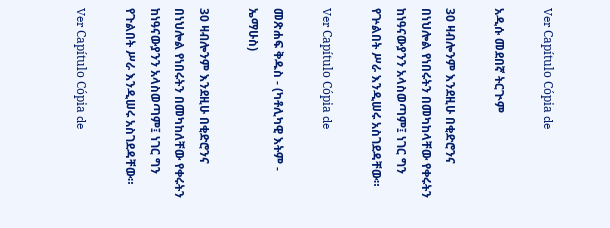Ver Capítulo Cópia de

አዲሱ መደበኛ ትርጒም

30 ዛብሎንም እንደዚሁ በቂድሮንና በነህሎል የነበሩትን በመካከላቸው የቀሩትን ከነዓናውያንን አላስወጣም፤ ነገር ግን የጕልበት ሥራ እንዲሠሩ አስገደዳቸው።

Ver Capítulo Cópia de

መጽሐፍ ቅዱስ - (ካቶሊካዊ እትም - ኤማሁስ)

30 ዛብሎንም እንደዚሁ በቂድሮንና በነህሎል የነበሩትን በመካከለቸው የቀሩትን ከነዓናውያንን አላስወጣም፤ ነገር ግን የጉልበት ሥራ እንዲሠሩ አስገደዳቸው።

Ver Capítulo Cópia de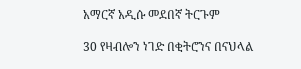አማርኛ አዲሱ መደበኛ ትርጉም

30 የዛብሎን ነገድ በቂትሮንና በናህላል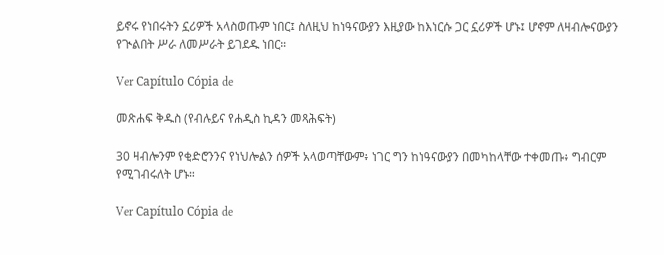ይኖሩ የነበሩትን ኗሪዎች አላስወጡም ነበር፤ ስለዚህ ከነዓናውያን እዚያው ከእነርሱ ጋር ኗሪዎች ሆኑ፤ ሆኖም ለዛብሎናውያን የጒልበት ሥራ ለመሥራት ይገደዱ ነበር።

Ver Capítulo Cópia de

መጽሐፍ ቅዱስ (የብሉይና የሐዲስ ኪዳን መጻሕፍት)

30 ዛብሎንም የቂድሮንንና የነህሎልን ሰዎች አላወጣቸውም፥ ነገር ግን ከነዓናውያን በመካከላቸው ተቀመጡ፥ ግብርም የሚገብሩለት ሆኑ።

Ver Capítulo Cópia de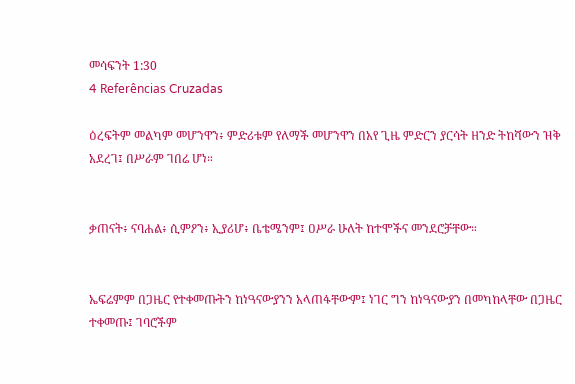መሳፍንት 1:30
4 Referências Cruzadas

ዕረፍትም መልካም መሆንዋን፥ ምድሪቱም የለማች መሆንዋን በአየ ጊዜ ምድርን ያርሳት ዘንድ ትከሻውን ዝቅ አደረገ፤ በሥራም ገበሬ ሆነ።


ቃጠናት፥ ናባሐል፥ ሲምዖን፥ ኢያሪሆ፥ ቤቴሜንም፤ ዐሥራ ሁለት ከተሞችና መንደሮቻቸው።


ኤፍሬምም በጋዜር የተቀመጡትን ከነዓናውያንን አላጠፋቸውም፤ ነገር ግን ከነዓናውያን በመካከላቸው በጋዜር ተቀመጡ፤ ገባሮችም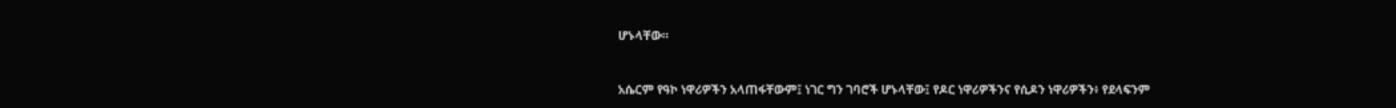ሆኑላቸው።


አሴርም የዓኮ ነዋሪዎችን አላጠፋቸውም፤ ነገር ግን ገባሮች ሆኑላቸው፤ የዶር ነዋሪዎችንና የሲዶን ነዋሪዎችን፥ የደላፍንም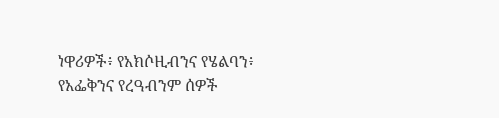ነዋሪዎች፥ የአክሶዚብንና የሄልባን፥ የአፌቅንና የረዓብንም ሰዎች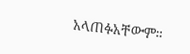አላጠፉአቸውም።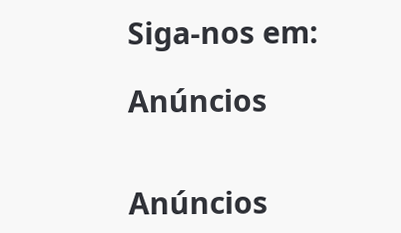Siga-nos em:

Anúncios


Anúncios